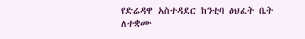የድሬዳዋ አስተዳደር ከንቲባ ፅህፈት ቤት ለተቋሙ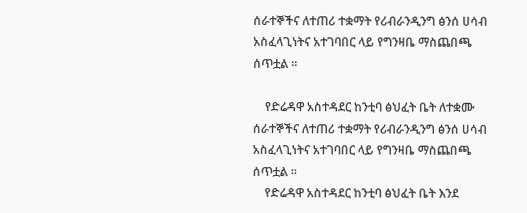ሰራተኞችና ለተጠሪ ተቋማት የሪብራንዲንግ ፅንሰ ሀሳብ አስፈላጊነትና አተገባበር ላይ የግንዛቤ ማስጨበጫ ሰጥቷል ።

    የድሬዳዋ አስተዳደር ከንቲባ ፅህፈት ቤት ለተቋሙ ሰራተኞችና ለተጠሪ ተቋማት የሪብራንዲንግ ፅንሰ ሀሳብ አስፈላጊነትና አተገባበር ላይ የግንዛቤ ማስጨበጫ ሰጥቷል ።
    የድሬዳዋ አስተዳደር ከንቲባ ፅህፈት ቤት እንደ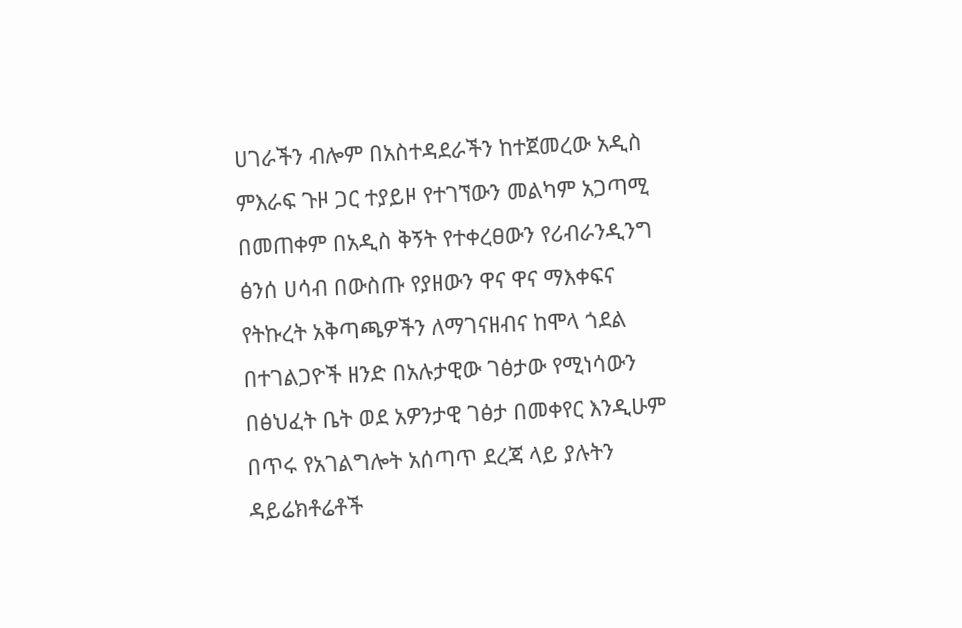ሀገራችን ብሎም በአስተዳደራችን ከተጀመረው አዲስ ምእራፍ ጉዞ ጋር ተያይዞ የተገኘውን መልካም አጋጣሚ በመጠቀም በአዲስ ቅኝት የተቀረፀውን የሪብራንዲንግ ፅንሰ ሀሳብ በውስጡ የያዘውን ዋና ዋና ማእቀፍና የትኩረት አቅጣጫዎችን ለማገናዘብና ከሞላ ጎደል በተገልጋዮች ዘንድ በአሉታዊው ገፅታው የሚነሳውን በፅህፈት ቤት ወደ አዎንታዊ ገፅታ በመቀየር እንዲሁም በጥሩ የአገልግሎት አሰጣጥ ደረጃ ላይ ያሉትን ዳይሬክቶሬቶች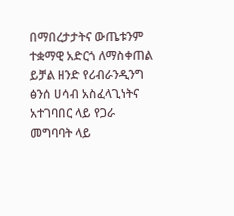በማበረታታትና ውጤቱንም ተቋማዊ አድርጎ ለማስቀጠል ይቻል ዘንድ የሪብራንዲንግ ፅንሰ ሀሳብ አስፈላጊነትና አተገባበር ላይ የጋራ መግባባት ላይ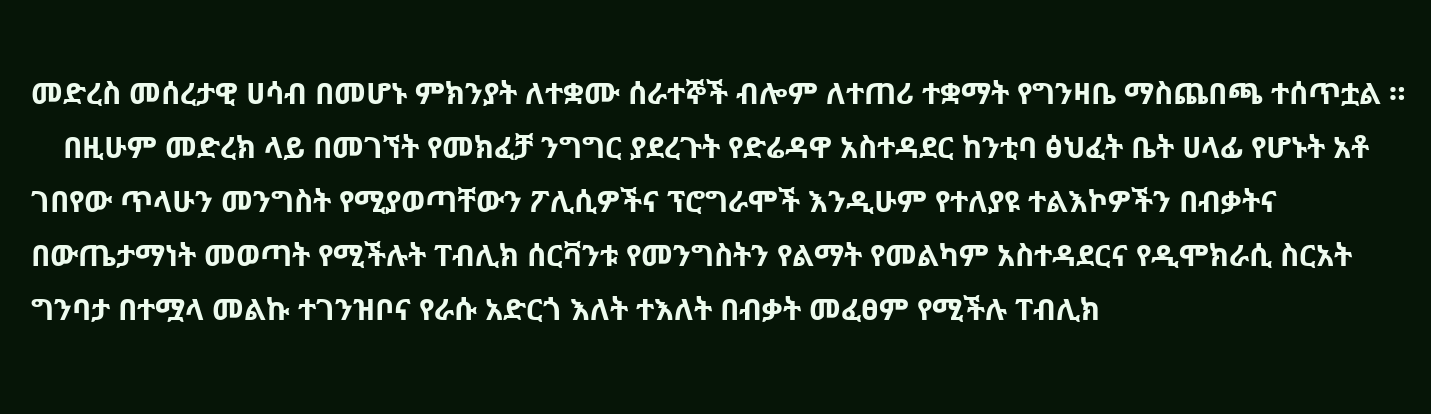መድረስ መሰረታዊ ሀሳብ በመሆኑ ምክንያት ለተቋሙ ሰራተኞች ብሎም ለተጠሪ ተቋማት የግንዛቤ ማስጨበጫ ተሰጥቷል ።
    በዚሁም መድረክ ላይ በመገኘት የመክፈቻ ንግግር ያደረጉት የድሬዳዋ አስተዳደር ከንቲባ ፅህፈት ቤት ሀላፊ የሆኑት አቶ ገበየው ጥላሁን መንግስት የሚያወጣቸውን ፖሊሲዎችና ፕሮግራሞች እንዲሁም የተለያዩ ተልእኮዎችን በብቃትና በውጤታማነት መወጣት የሚችሉት ፐብሊክ ሰርቫንቱ የመንግስትን የልማት የመልካም አስተዳደርና የዲሞክራሲ ስርአት ግንባታ በተሟላ መልኩ ተገንዝቦና የራሱ አድርጎ እለት ተእለት በብቃት መፈፀም የሚችሉ ፐብሊክ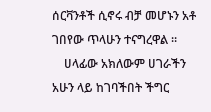ሰርቫንቶች ሲኖሩ ብቻ መሆኑን አቶ ገበየው ጥላሁን ተናግረዋል ።
    ሀላፊው አክለውም ሀገራችን አሁን ላይ ከገባችበት ችግር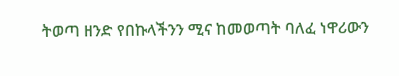ትወጣ ዘንድ የበኩላችንን ሚና ከመወጣት ባለፈ ነዋሪውን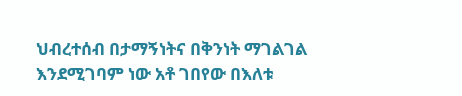ህብረተሰብ በታማኝነትና በቅንነት ማገልገል እንደሚገባም ነው አቶ ገበየው በእለቱ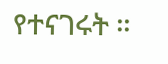የተናገሩት ።